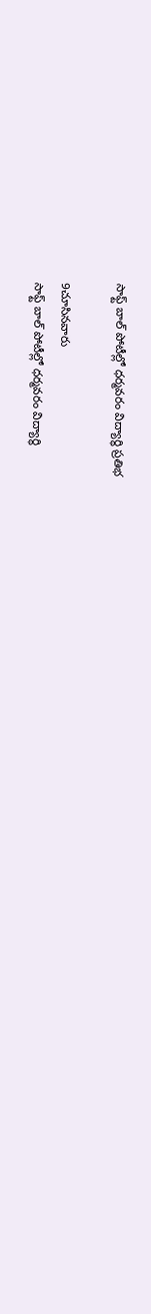సాఫ్ట్ బాల్ పోటీల్లో ధర్మవరం విద్యార్థి ప్రతిభ

9చూసినవారు
సాఫ్ట్ బాల్ పోటీల్లో ధర్మవరం విద్యార్థి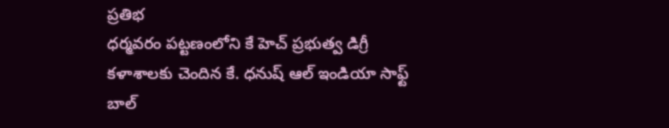ప్రతిభ
ధర్మవరం పట్టణంలోని కే హెచ్ ప్రభుత్వ డిగ్రీ కళాశాలకు చెందిన కే. ధనుష్ ఆల్ ఇండియా సాఫ్ట్ బాల్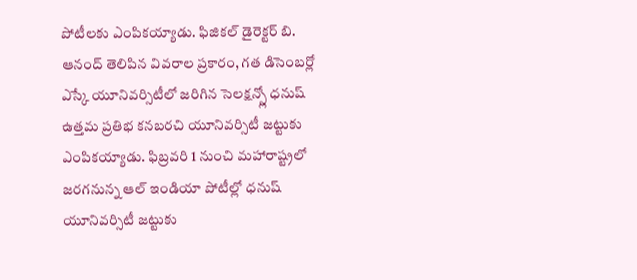పోటీలకు ఎంపికయ్యాడు. ఫిజికల్ డైరెక్టర్ బి. ఆనంద్ తెలిపిన వివరాల ప్రకారం, గత డిసెంబర్లో ఎస్కే యూనివర్సిటీలో జరిగిన సెలక్షన్స్లో ధనుష్ ఉత్తమ ప్రతిభ కనబరచి యూనివర్సిటీ జట్టుకు ఎంపికయ్యాడు. ఫిబ్రవరి 1 నుంచి మహారాష్ట్రలో జరగనున్న ఆల్ ఇండియా పోటీల్లో ధనుష్ యూనివర్సిటీ జట్టుకు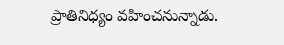ప్రాతినిధ్యం వహించనున్నాడు.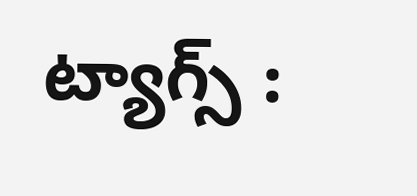ట్యాగ్స్ :